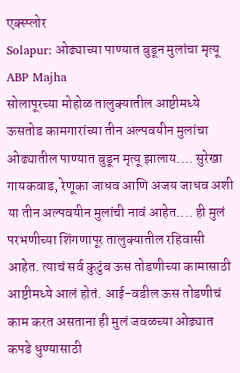एक्स्प्लोर
Solapur: ओढ्याच्या पाण्यात बुडून मुलांचा मृत्यू ABP Majha
सोलापूरच्या मोहोळ तालुक्यातील आष्टीमध्ये ऊसतोड कामगारांच्या तीन अल्पवयीन मुलांचा ओढ्यातील पाण्यात बुडून मृत्यू झालाय.... सुरेखा गायकवाड, रेणूका जाधव आणि अजय जाधव अशी या तीन अल्पवयीन मुलांची नावं आहेत.... ही मुलं परभणीच्या शिंगणापूर तालुक्यातील रहिवासी आहेत. त्याचं सर्व कुटुंब ऊस तोडणीच्या कामासाठी आष्टीमध्ये आलं होतं. आई-वडील ऊस तोडणीचं काम करत असताना ही मुलं जवळच्या ओढ्यात कपडे धुण्यासाठी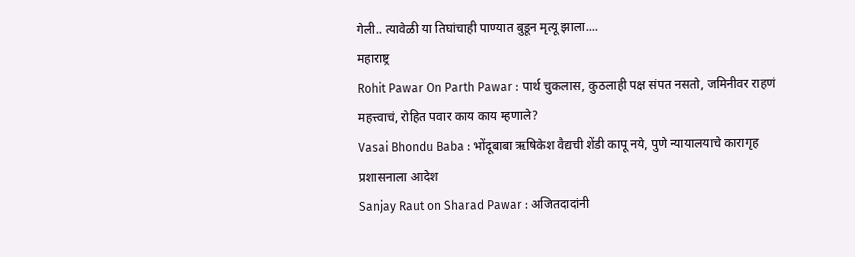गेली.. त्यावेळी या तिघांचाही पाण्यात बुडून मृत्यू झाला....
महाराष्ट्र
Rohit Pawar On Parth Pawar : पार्थ चुकलास, कुठलाही पक्ष संपत नसतो, जमिनीवर राहणं महत्त्वाचं, रोहित पवार काय काय म्हणाले?
Vasai Bhondu Baba : भोंदूबाबा ऋषिकेश वैद्यची शेंडी कापू नये, पुणे न्यायालयाचे कारागृह प्रशासनाला आदेश
Sanjay Raut on Sharad Pawar : अजितदादांनी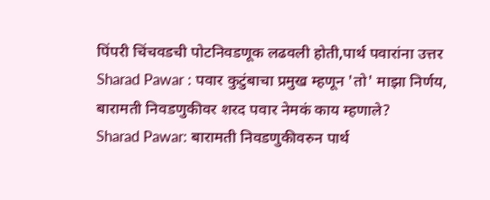पिंपरी चिंचवडची पोटनिवडणूक लढवली होती,पार्थ पवारांना उत्तर
Sharad Pawar : पवार कुटुंबाचा प्रमुख म्हणून 'तो' माझा निर्णय, बारामती निवडणुकीवर शरद पवार नेमकं काय म्हणाले?
Sharad Pawar: बारामती निवडणुकीवरुन पार्थ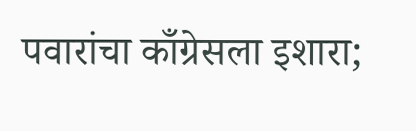पवारांचा काँग्रेसला इशारा;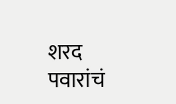शरद पवारांचं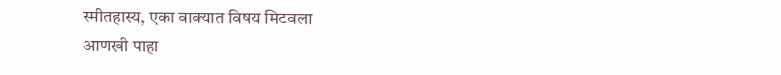स्मीतहास्य, एका वाक्यात विषय मिटवला
आणखी पाहा